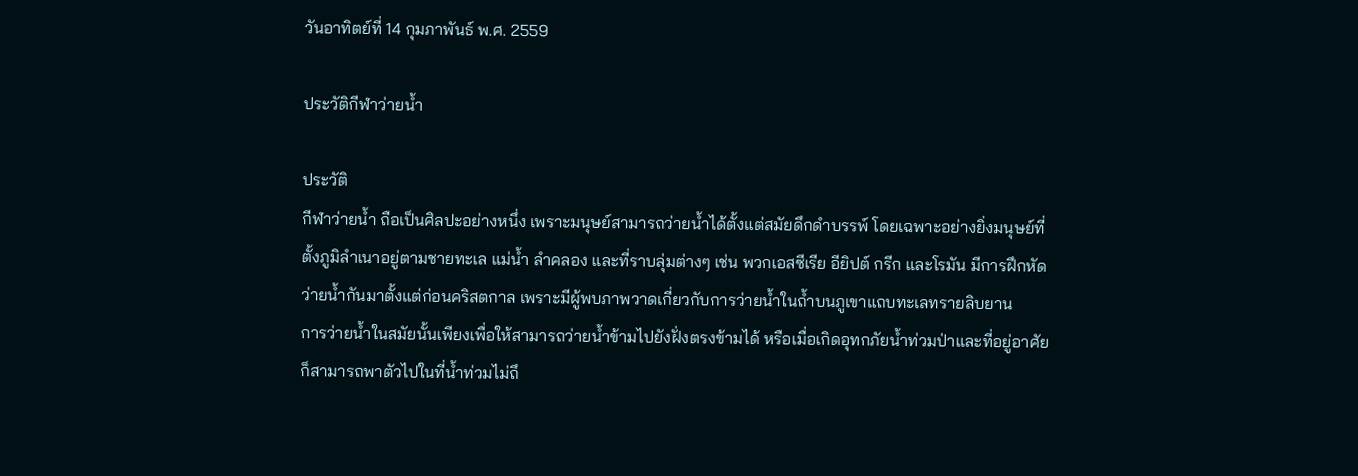วันอาทิตย์ที่ 14 กุมภาพันธ์ พ.ศ. 2559

ประวัติกีฬาว่ายน้ำ

ประวัติ
กีฬาว่ายน้ำ ถือเป็นศิลปะอย่างหนึ่ง เพราะมนุษย์สามารถว่ายน้ำได้ตั้งแต่สมัยดึกดำบรรพ์ โดยเฉพาะอย่างยิ่งมนุษย์ที่ตั้งภูมิลำเนาอยู่ตามชายทะเล แม่น้ำ ลำคลอง และที่ราบลุ่มต่างๆ เช่น พวกเอสซีเรีย อียิปต์ กรีก และโรมัน มีการฝึกหัดว่ายน้ำกันมาตั้งแต่ก่อนคริสตกาล เพราะมีผู้พบภาพวาดเกี่ยวกับการว่ายน้ำในถ้ำบนภูเขาแถบทะเลทรายลิบยาน
การว่ายน้ำในสมัยนั้นเพียงเพื่อให้สามารถว่ายน้ำข้ามไปยังฝั่งตรงข้ามได้ หรือเมื่อเกิดอุทกภัยน้ำท่วมป่าและที่อยู่อาศัยก็สามารถพาตัวไปในที่น้ำท่วมไม่ถึ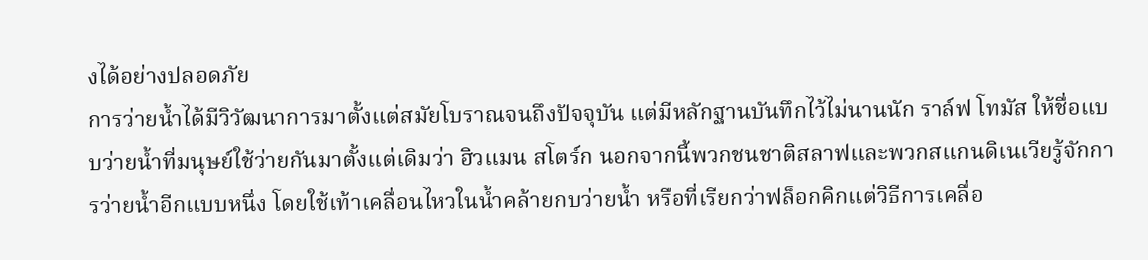งได้อย่างปลอดภัย
การว่ายน้ำได้มีวิวัฒนาการมาตั้งแต่สมัยโบราณจนถึงปัจจุบัน แต่มีหลักฐานบันทึกไว้ไม่นานนัก ราล์ฟ โทมัส ให้ชื่อแบบว่ายน้ำที่มนุษย์ใช้ว่ายกันมาตั้งแต่เดิมว่า ฮิวแมน สโตร์ก นอกจากนี้พวกชนชาติสลาฟและพวกสแกนดิเนเวียรู้จักการว่ายน้ำอีกแบบหนึ่ง โดยใช้เท้าเคลื่อนไหวในน้ำคล้ายกบว่ายน้ำ หรือที่เรียกว่าฟล็อกคิกแต่วิธีการเคลื่อ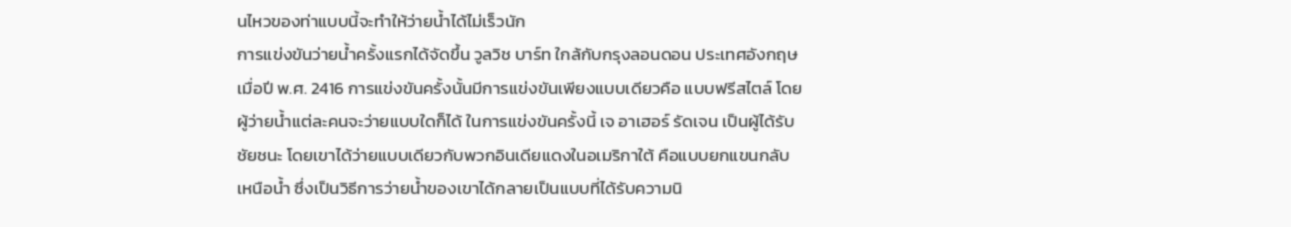นไหวของท่าแบบนี้จะทำให้ว่ายน้ำได้ไม่เร็วนัก
การแข่งขันว่ายน้ำครั้งแรกได้จัดขึ้น วูลวิช บาร์ท ใกล้กับกรุงลอนดอน ประเทศอังกฤษ เมื่อปี พ.ศ. 2416 การแข่งขันครั้งนั้นมีการแข่งขันเพียงแบบเดียวคือ แบบฟรีสไตล์ โดยผู้ว่ายน้ำแต่ละคนจะว่ายแบบใดก็ได้ ในการแข่งขันครั้งนี้ เจ อาเฮอร์ รัดเจน เป็นผู้ได้รับชัยชนะ โดยเขาได้ว่ายแบบเดียวกับพวกอินเดียแดงในอเมริกาใต้ คือแบบยกแขนกลับเหนือน้ำ ซึ่งเป็นวิธีการว่ายน้ำของเขาได้กลายเป็นแบบที่ได้รับความนิ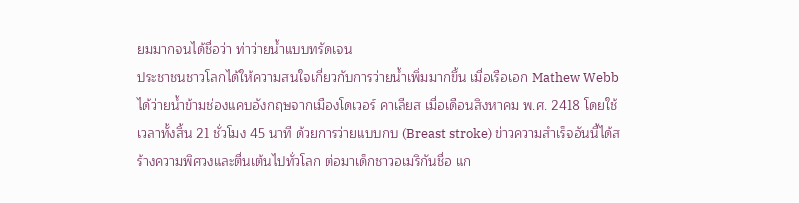ยมมากจนได้ชื่อว่า ท่าว่ายน้ำแบบทรัดเจน
ประชาชนชาวโลกได้ให้ความสนใจเกี่ยวกับการว่ายน้ำเพิ่มมากขึ้น เมื่อเรือเอก Mathew Webb ได้ว่ายน้ำข้ามช่องแคบอังกฤษจากเมืองโดเวอร์ คาเลียส เมื่อเดือนสิงหาคม พ.ศ. 2418 โดยใช้เวลาทั้งสิ้น 21 ชั่วโมง 45 นาที ด้วยการว่ายแบบกบ (Breast stroke) ข่าวความสำเร็จอันนี้ได้สร้างความพิศวงและตื่นเต้นไปทั่วโลก ต่อมาเด็กชาวอเมริกันชื่อ แก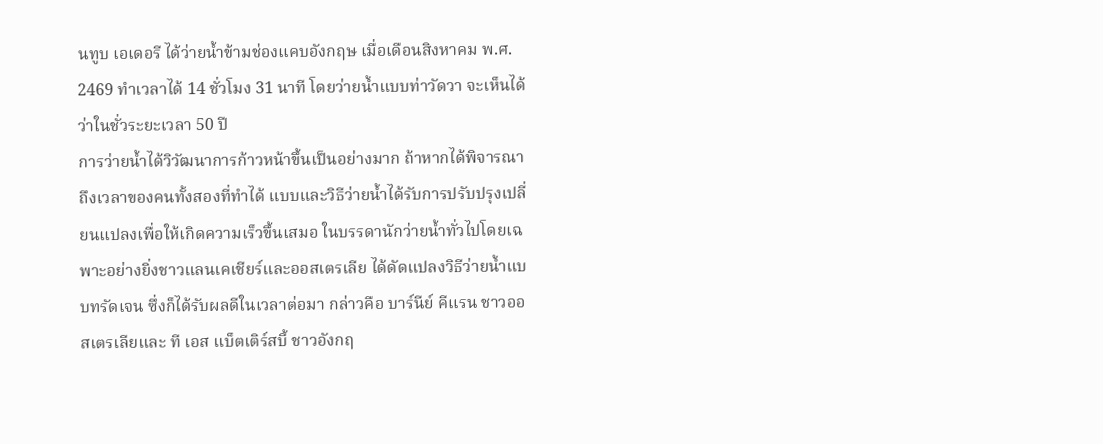นทูบ เอเดอรี ได้ว่ายน้ำข้ามช่องแคบอังกฤษ เมื่อเดือนสิงหาคม พ.ศ. 2469 ทำเวลาได้ 14 ชั่วโมง 31 นาที โดยว่ายน้ำแบบท่าวัดวา จะเห็นได้ว่าในชั่วระยะเวลา 50 ปี
การว่ายน้ำได้วิวัฒนาการก้าวหน้าขึ้นเป็นอย่างมาก ถ้าหากได้พิจารณาถึงเวลาของคนทั้งสองที่ทำได้ แบบและวิธีว่ายน้ำได้รับการปรับปรุงเปลี่ยนแปลงเพื่อให้เกิดความเร็วขึ้นเสมอ ในบรรดานักว่ายน้ำทั่วไปโดยเฉพาะอย่างยิ่งชาวแลนเคเชียร์และออสเตรเลีย ได้ดัดแปลงวิธีว่ายน้ำแบบทรัดเจน ซึ่งก็ได้รับผลดีในเวลาต่อมา กล่าวคือ บาร์นีย์ คีแรน ชาวออสเตรเลียและ ที เอส แบ็ตเติร์สบี้ ชาวอังกฤ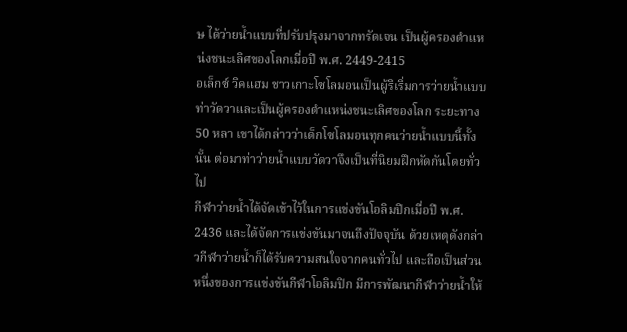ษ ได้ว่ายน้ำแบบที่ปรับปรุงมาจากทรัดเจน เป็นผู้ครองตำแหน่งชนะเลิศของโลกเมื่อปี พ.ศ. 2449-2415
อเล็กซ์ วิคแฮม ชาวเกาะโซโลมอนเป็นผู้ริเริ่มการว่ายน้ำแบบท่าวัดวาและเป็นผู้ครองตำแหน่งชนะเลิศของโลก ระยะทาง 50 หลา เขาได้กล่าวว่าเด็กโซโลมอนทุกคนว่ายน้ำแบบนี้ทั้งนั้น ต่อมาท่าว่ายน้ำแบบวัดวาจึงเป็นที่นิยมฝึกหัดกันโดยทั่วไป
กีฬาว่ายน้ำได้จัดเข้าไว้ในการแข่งขันโอลิมปิกเมื่อปี พ.ศ. 2436 และได้จัดการแข่งขันมาจนถึงปัจจุบัน ด้วยเหตุดังกล่าวกีฬาว่ายน้ำก็ได้รับความสนใจจากคนทั่วไป และถือเป็นส่วนหนึ่งของการแข่งขันกีฬาโอลิมปิก มีการพัฒนากีฬาว่ายน้ำให้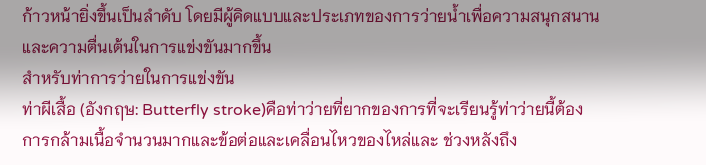ก้าวหน้ายิ่งขึ้นเป็นลำดับ โดยมีผู้คิดแบบและประเภทของการว่ายน้ำเพื่อความสนุกสนาน และความตื่นเต้นในการแข่งขันมากขึ้น
สำหรับท่าการว่ายในการแข่งขัน
ท่าผีเสื้อ (อังกฤษ: Butterfly stroke)คือท่าว่ายที่ยากของการที่จะเรียนรู้ท่าว่ายนี้ต้องการกล้ามเนื้อจำนวนมากและข้อต่อและเคลื่อนไหวของไหล่และ ช่วงหลังถึง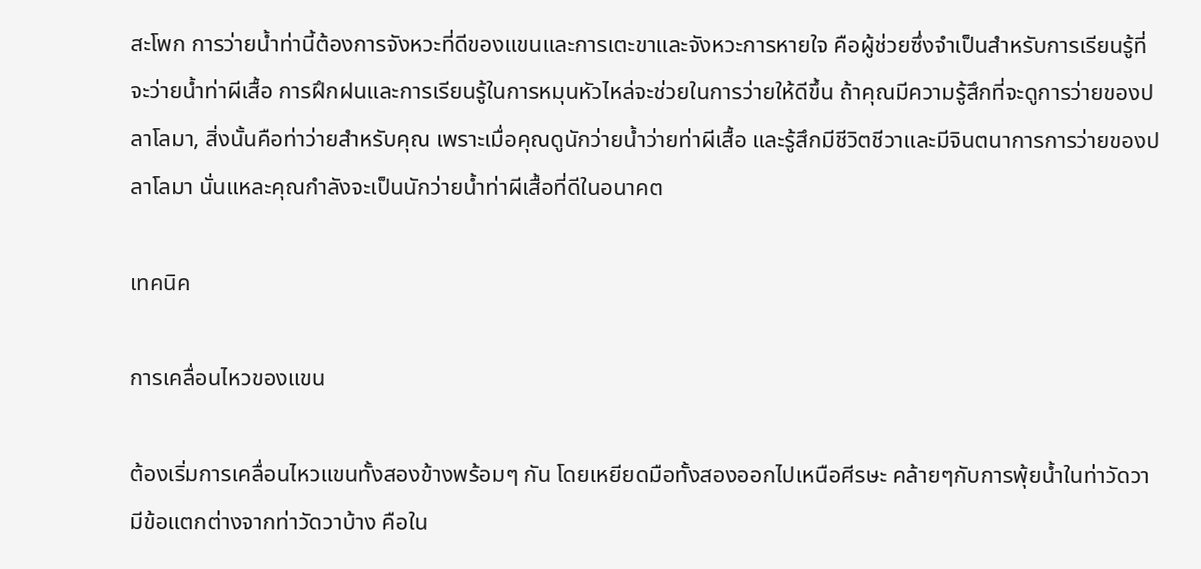สะโพก การว่ายน้ำท่านี้ต้องการจังหวะที่ดีของแขนและการเตะขาและจังหวะการหายใจ คือผู้ช่วยซึ่งจำเป็นสำหรับการเรียนรู้ที่จะว่ายน้ำท่าผีเสื้อ การฝึกฝนและการเรียนรู้ในการหมุนหัวไหล่จะช่วยในการว่ายให้ดีขึ้น ถ้าคุณมีความรู้สึกที่จะดูการว่ายของปลาโลมา, สิ่งนั้นคือท่าว่ายสำหรับคุณ เพราะเมื่อคุณดูนักว่ายน้ำว่ายท่าผีเสื้อ และรู้สึกมีชีวิตชีวาและมีจินตนาการการว่ายของปลาโลมา นั่นแหละคุณกำลังจะเป็นนักว่ายน้ำท่าผีเสื้อที่ดีในอนาคต

เทคนิค

การเคลื่อนไหวของแขน

ต้องเริ่มการเคลื่อนไหวแขนทั้งสองข้างพร้อมๆ กัน โดยเหยียดมือทั้งสองออกไปเหนือศีรษะ คล้ายๆกับการพุ้ยน้ำในท่าวัดวา มีข้อแตกต่างจากท่าวัดวาบ้าง คือใน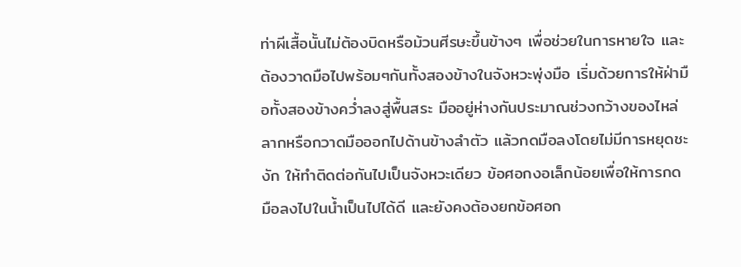ท่าผีเสื้อนั้นไม่ต้องบิดหรือม้วนศีรษะขึ้นข้างๆ เพื่อช่วยในการหายใจ และต้องวาดมือไปพร้อมๆกันทั้งสองข้างในจังหวะพุ่งมือ เริ่มด้วยการให้ฝ่ามือทั้งสองข้างคว่ำลงสู่พื้นสระ มืออยู่ห่างกันประมาณช่วงกว้างของไหล่ ลากหรือกวาดมือออกไปด้านข้างลำตัว แล้วกดมือลงโดยไม่มีการหยุดชะงัก ให้ทำติดต่อกันไปเป็นจังหวะเดียว ข้อศอกงอเล็กน้อยเพื่อให้การกดมือลงไปในน้ำเป็นไปได้ดี และยังคงต้องยกข้อศอก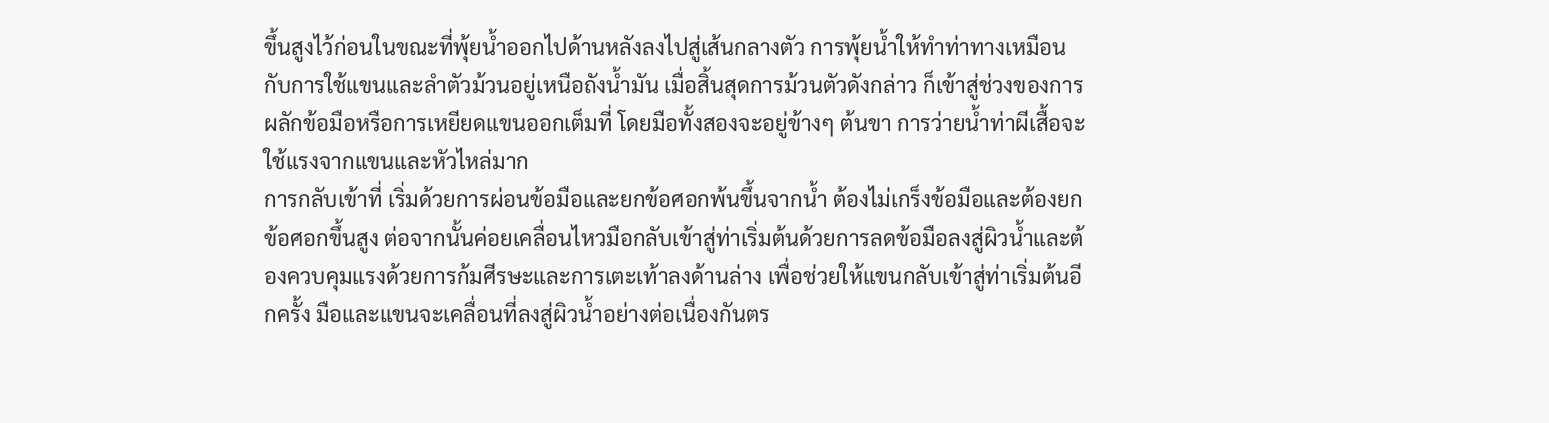ขึ้นสูงไว้ก่อนในขณะที่พุ้ยน้ำออกไปด้านหลังลงไปสู่เส้นกลางตัว การพุ้ยน้ำให้ทำท่าทางเหมือนกับการใช้แขนและลำตัวม้วนอยู่เหนือถังน้ำมัน เมื่อสิ้นสุดการม้วนตัวดังกล่าว ก็เข้าสู่ช่วงของการผลักข้อมือหรือการเหยียดแขนออกเต็มที่ โดยมือทั้งสองจะอยู่ข้างๆ ต้นขา การว่ายน้ำท่าผีเสื้อจะใช้แรงจากแขนและหัวไหล่มาก
การกลับเข้าที่ เริ่มด้วยการผ่อนข้อมือและยกข้อศอกพ้นขึ้นจากน้ำ ต้องไม่เกร็งข้อมือและต้องยกข้อศอกขึ้นสูง ต่อจากนั้นค่อยเคลื่อนไหวมือกลับเข้าสู่ท่าเริ่มต้นด้วยการลดข้อมือลงสู่ผิวน้ำและต้องควบคุมแรงด้วยการก้มศีรษะและการเตะเท้าลงด้านล่าง เพื่อช่วยให้แขนกลับเข้าสู่ท่าเริ่มต้นอีกครั้ง มือและแขนจะเคลื่อนที่ลงสู่ผิวน้ำอย่างต่อเนื่องกันตร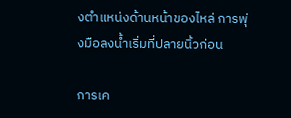งตำแหน่งด้านหน้าของไหล่ การพุ่งมือลงน้ำเริ่มที่ปลายนิ้วก่อน

การเค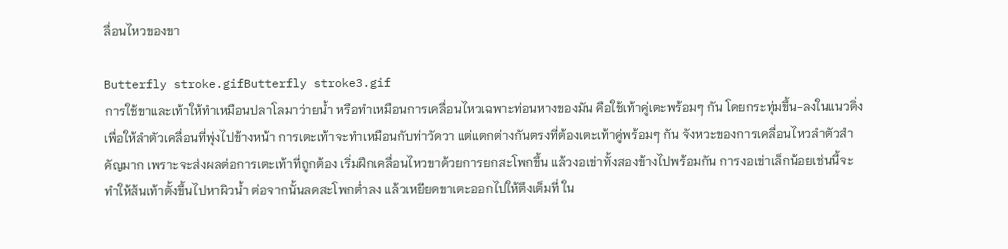ลื่อนไหวของขา

Butterfly stroke.gifButterfly stroke3.gif
การใช้ขาและเท้าให้ทำเหมือนปลาโลมาว่ายน้ำ หรือทำเหมือนการเคลื่อนไหวเฉพาะท่อนหางของมัน คือใช้เท้าคู่เตะพร้อมๆ กัน โดยกระทุ่มขึ้น-ลงในแนวดิ่ง เพื่อให้ลำตัวเคลื่อนที่พุ่งไปข้างหน้า การเตะเท้าจะทำเหมือนกับท่าวัดวา แต่แตกต่างกันตรงที่ต้องเตะเท้าคู่พร้อมๆ กัน จังหวะของการเคลื่อนไหวลำตัวสำคัญมาก เพราะจะส่งผลต่อการเตะเท้าที่ถูกต้อง เริ่มฝึกเคลื่อนไหวขาด้วยการยกสะโพกขึ้น แล้วงอเข่าทั้งสองข้างไปพร้อมกัน การงอเข่าเล็กน้อยเช่นนี้จะทำให้ส้นเท้าตั้งขึ้นไปหาผิวน้ำ ต่อจากนั้นลดสะโพกต่ำลง แล้วเหยียดขาเตะออกไปให้ตึงเต็มที่ ใน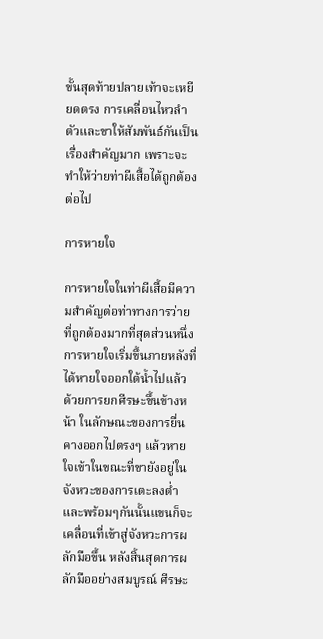ขั้นสุดท้ายปลายเท้าจะเหยียดตรง การเคลื่อนไหวลำตัวและขาให้สัมพันธ์กันเป็นเรื่องสำคัญมาก เพราะจะทำให้ว่ายท่าผีเสื้อได้ถูกต้องต่อไป

การหายใจ

การหายใจในท่าผีเสื้อมีความสำคัญต่อท่าทางการว่ายที่ถูกต้องมากที่สุดส่วนหนึ่ง การหายใจเริ่มขึ้นภายหลังที่ได้หายใจออกใต้น้ำไปแล้ว ด้วยการยกศีรษะขึ้นข้างหน้า ในลักษณะของการยื่นคางออกไปตรงๆ แล้วหายใจเข้าในขณะที่ขายังอยู่ในจังหวะของการเตะลงต่ำ และพร้อมๆกันนั้นแขนก็จะเคลื่อนที่เข้าสู่จังหวะการผลักมือขึ้น หลังสิ้นสุดการผลักมืออย่างสมบูรณ์ ศีรษะ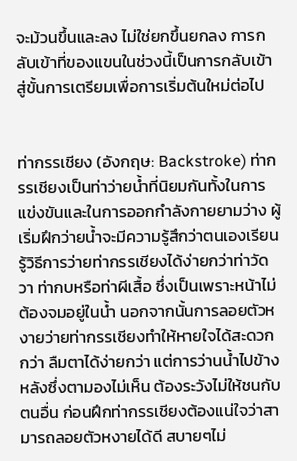จะม้วนขึ้นและลง ไม่ใช่ยกขึ้นยกลง การกลับเข้าที่ของแขนในช่วงนี้เป็นการกลับเข้าสู่ขั้นการเตรียมเพื่อการเริ่มต้นใหม่ต่อไป


ท่ากรรเชียง (อังกฤษ: Backstroke) ท่ากรรเชียงเป็นท่าว่ายน้ำที่นิยมกันทั้งในการแข่งขันและในการออกกำลังกายยามว่าง ผู้เริ่มฝึกว่ายน้ำจะมีความรู้สึกว่าตนเองเรียนรู้วิธีการว่ายท่ากรรเชียงได้ง่ายกว่าท่าวัดวา ท่ากบหรือท่าผีเสื้อ ซึ่งเป็นเพราะหน้าไม่ต้องจมอยู่ในน้ำ นอกจากนั้นการลอยตัวหงายว่ายท่ากรรเชียงทำให้หายใจได้สะดวกกว่า ลืมตาได้ง่ายกว่า แต่การว่านน้ำไปข้างหลังซึ่งตามองไม่เห็น ต้องระวังไม่ให้ชนกับตนอื่น ก่อนฝึกท่ากรรเชียงต้องแน่ใจว่าสามารถลอยตัวหงายได้ดี สบายๆไม่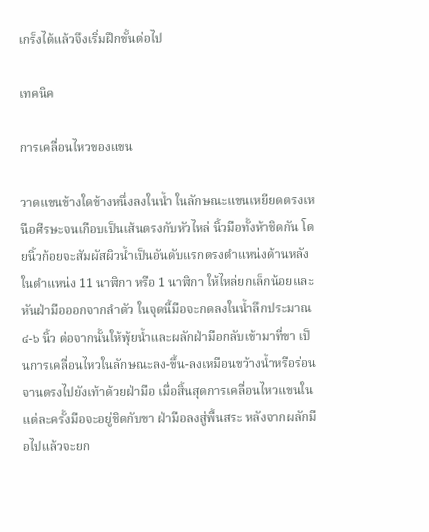เกร็งได้แล้วจึงเริ่มฝึกขั้นต่อไป

เทคนิค

การเคลื่อนไหวของแขน

วาดแขนข้างใดข้างหนึ่งลงในน้ำ ในลักษณะแขนเหยียดตรงเหนือศีรษะจนเกือบเป็นเส้นตรงกับหัวไหล่ นิ้วมือทั้งห้าชิดกัน โดยนิ้วก้อยจะสัมผัสผิวน้ำเป็นอันดับแรกตรงตำแหน่งด้านหลัง ในตำแหน่ง 11 นาฬิกา หรือ 1 นาฬิกา ให้ไหล่ยกเล็กน้อยและหันฝ่ามือออกจากลำตัว ในจุดนี้มือจะกดลงในน้ำลึกประมาณ ๔-๖ นิ้ว ต่อจากนั้นให้พุ้ยน้ำและผลักฝ่ามือกลับเข้ามาที่ขา เป็นการเคลื่อนไหวในลักษณะลง-ขึ้น-ลงเหมือนขว้างน้ำหรือร่อนจานตรงไปยังเท้าด้วยฝ่ามือ เมื่อสิ้นสุดการเคลื่อนไหวแขนในแต่ละครั้งมือจะอยู่ชิดกับขา ฝ่ามือลงสู่พื้นสระ หลังจากผลักมือไปแล้วจะยก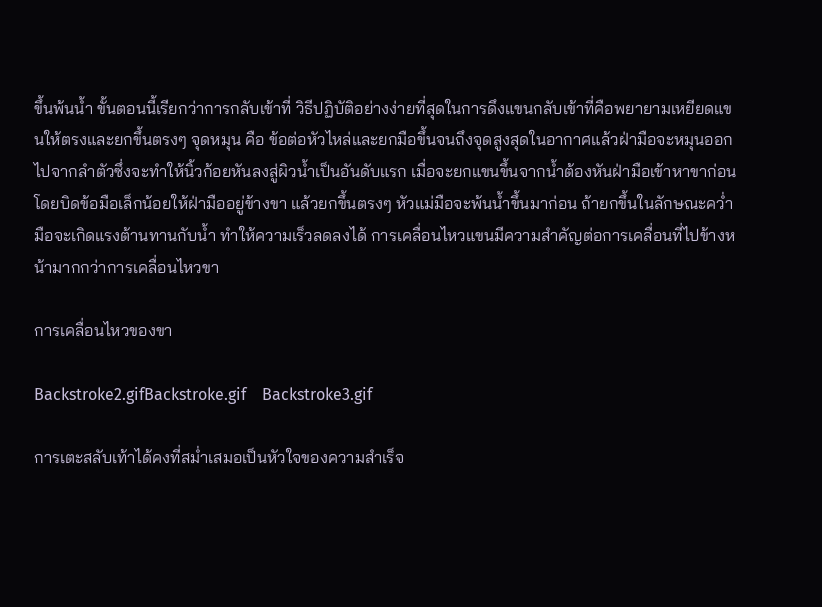ขึ้นพ้นน้ำ ขั้นตอนนี้เรียกว่าการกลับเข้าที่ วิธีปฏิบัติอย่างง่ายที่สุดในการดึงแขนกลับเข้าที่คือพยายามเหยียดแขนให้ตรงและยกขึ้นตรงๆ จุดหมุน คือ ข้อต่อหัวไหล่และยกมือขึ้นจนถึงจุดสูงสุดในอากาศแล้วฝ่ามือจะหมุนออกไปจากลำตัวซึ่งจะทำให้นิ้วก้อยหันลงสู่ผิวน้ำเป็นอันดับแรก เมื่อจะยกแขนขึ้นจากน้ำต้องหันฝ่ามือเข้าหาขาก่อน โดยบิดข้อมือเล็กน้อยให้ฝ่ามืออยู่ข้างขา แล้วยกขึ้นตรงๆ หัวแม่มือจะพ้นน้ำขึ้นมาก่อน ถ้ายกขึ้นในลักษณะคว่ำมือจะเกิดแรงต้านทานกับน้ำ ทำให้ความเร็วลดลงได้ การเคลื่อนไหวแขนมีความสำคัญต่อการเคลื่อนที่ไปข้างหน้ามากกว่าการเคลื่อนไหวขา

การเคลื่อนไหวของขา

Backstroke2.gifBackstroke.gif    Backstroke3.gif

การเตะสลับเท้าได้คงที่สม่ำเสมอเป็นหัวใจของความสำเร็จ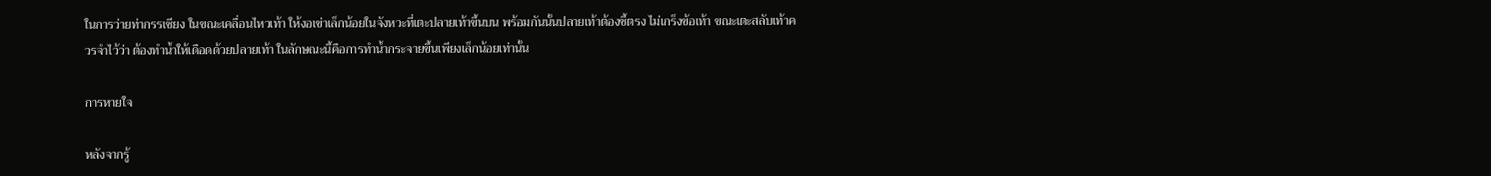ในการว่ายท่ากรรเชียง ในขณะเคลื่อนไหวเท้า ให้งอเข่าเล็กน้อยในจังหวะที่เตะปลายเท้าขึ้นบน พร้อมกันนั้นปลายเท้าต้องชี้ตรง ไม่เกร็งข้อเท้า ขณะเตะสลับเท้าควรจำไว้ว่า ต้องทำน้ำให้เดือดด้วยปลายเท้า ในลักษณะนี้คือการทำน้ำกระจายขึ้นเพียงเล็กน้อยเท่านั้น

การหายใจ

หลังจากรู้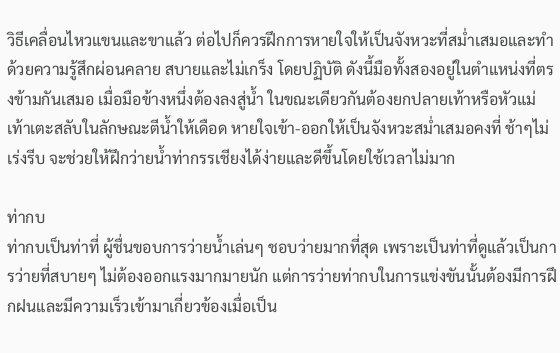วิธีเคลื่อนไหวแขนและขาแล้ว ต่อไปก็ควรฝึกการหายใจให้เป็นจังหวะที่สม่ำเสมอและทำด้วยความรู้สึกผ่อนคลาย สบายและไม่เกร็ง โดยปฏิบัติ ดังนี้มือทั้งสองอยู่ในตำแหน่งที่ตรงข้ามกันเสมอ เมื่อมือข้างหนึ่งต้องลงสู่น้ำ ในขณะเดียวกันต้องยกปลายเท้าหรือหัวแม่เท้าเตะสลับในลักษณะตีน้ำให้เดือด หายใจเข้า-ออกให้เป็นจังหวะสม่ำเสมอคงที่ ช้าๆไม่เร่งรีบ จะช่วยให้ฝึกว่ายน้ำท่ากรรเชียงได้ง่ายและดีขึ้นโดยใช้เวลาไม่มาก

ท่ากบ
ท่ากบเป็นท่าที่ ผู้ชื่นขอบการว่ายน้ำเล่นๆ ชอบว่ายมากที่สุด เพราะเป็นท่าที่ดูแล้วเป็นการว่ายที่สบายๆ ไม่ต้องออกแรงมากมายนัก แต่การว่ายท่ากบในการแข่งขันนั้นต้องมีการฝึกฝนและมีความเร็วเข้ามาเกี่ยวข้องเมื่อเป็น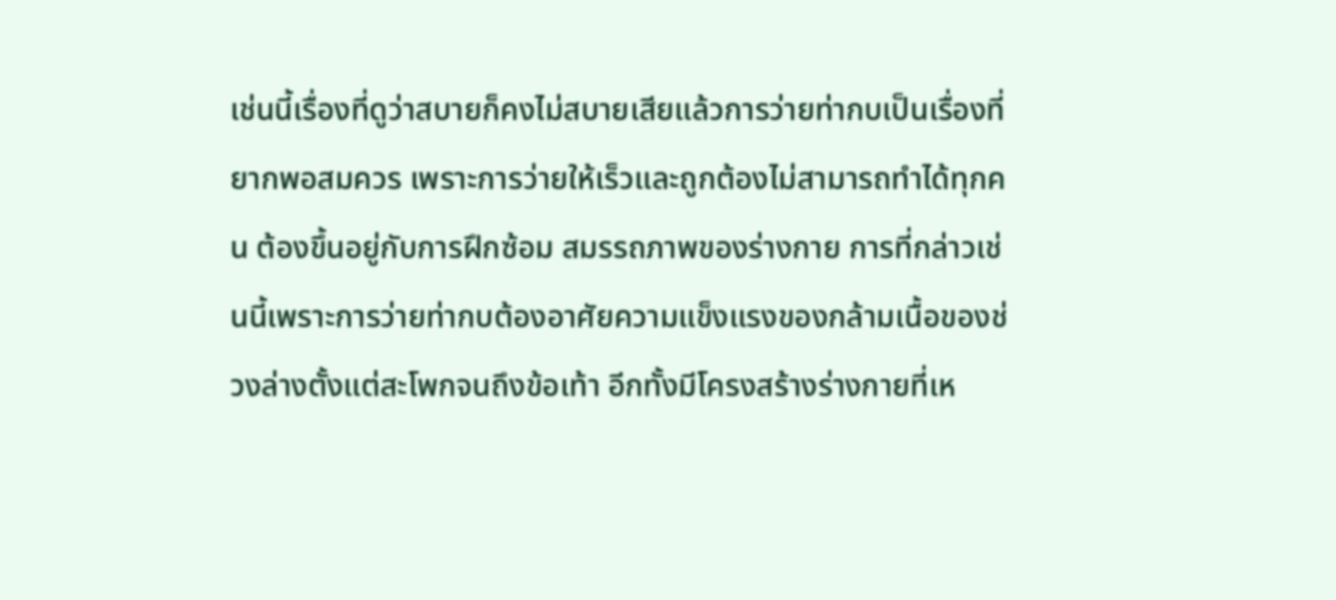เช่นนี้เรื่องที่ดูว่าสบายก็คงไม่สบายเสียแล้วการว่ายท่ากบเป็นเรื่องที่ยากพอสมควร เพราะการว่ายให้เร็วและถูกต้องไม่สามารถทำได้ทุกคน ต้องขึ้นอยู่กับการฝึกซ้อม สมรรถภาพของร่างกาย การที่กล่าวเช่นนี้เพราะการว่ายท่ากบต้องอาศัยความแข็งแรงของกล้ามเนื้อของช่วงล่างตั้งแต่สะโพกจนถึงข้อเท้า อีกทั้งมีโครงสร้างร่างกายที่เห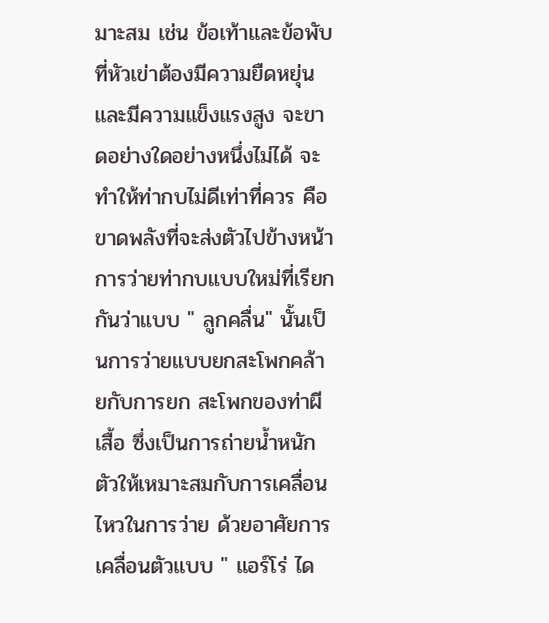มาะสม เช่น ข้อเท้าและข้อพับที่หัวเข่าต้องมีความยืดหยุ่นและมีความแข็งแรงสูง จะขาดอย่างใดอย่างหนึ่งไม่ได้ จะทำให้ท่ากบไม่ดีเท่าที่ควร คือ ขาดพลังที่จะส่งตัวไปข้างหน้า การว่ายท่ากบแบบใหม่ที่เรียกกันว่าแบบ " ลูกคลื่น" นั้นเป็นการว่ายแบบยกสะโพกคล้ายกับการยก สะโพกของท่าผีเสื้อ ซึ่งเป็นการถ่ายน้ำหนักตัวให้เหมาะสมกับการเคลื่อนไหวในการว่าย ด้วยอาศัยการเคลื่อนตัวแบบ " แอร์โร่ ได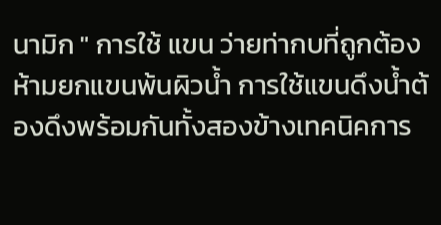นามิก " การใช้ แขน ว่ายท่ากบที่ถูกต้อง ห้ามยกแขนพ้นผิวน้ำ การใช้แขนดึงน้ำต้องดึงพร้อมกันทั้งสองข้างเทคนิคการ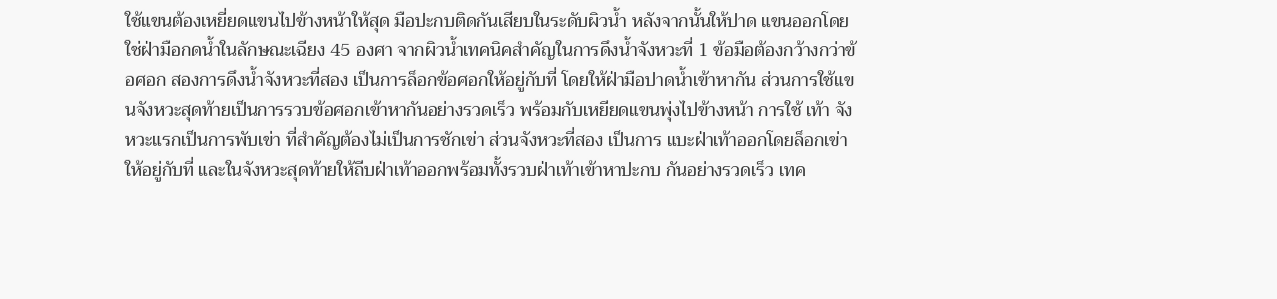ใช้แขนต้องเหยี่ยดแขนไปข้างหน้าให้สุด มือปะกบติดกันเสียบในระดับผิวน้ำ หลังจากนั้นให้ปาด แขนออกโดยใช่ฝ่ามือกดน้ำในลักษณะเฉียง 45 องศา จากผิวน้ำเทคนิคสำคัญในการดึงน้ำจังหวะที่ 1 ข้อมือต้องกว้างกว่าข้อศอก สองการดึงน้ำจังหวะที่สอง เป็นการล็อกข้อศอกให้อยู่กับที่ โดยให้ฝ่ามือปาดน้ำเข้าหากัน ส่วนการใช้แขนจังหวะสุดท้ายเป็นการรวบข้อศอกเข้าหากันอย่างรวดเร็ว พร้อมกับเหยียดแขนพุ่งไปข้างหน้า การใช้ เท้า จังหวะแรกเป็นการพับเข่า ที่สำคัญต้องไม่เป็นการชักเข่า ส่วนจังหวะที่สอง เป็นการ แบะฝ่าเท้าออกโดยล็อกเข่าให้อยู่กับที่ และในจังหวะสุดท้ายให้ถีบฝ่าเท้าออกพร้อมทั้งรวบฝ่าเท้าเข้าหาปะกบ กันอย่างรวดเร็ว เทค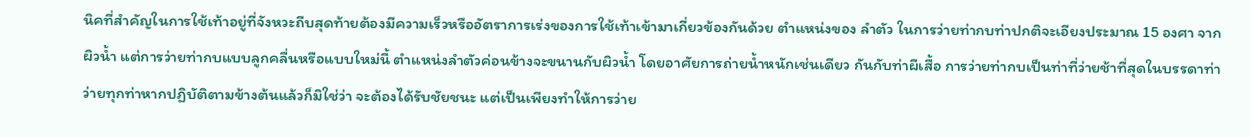นิคที่สำคัญในการใช้เท้าอยู่ที่จังหวะถีบสุดท้ายต้องมีความเร็วหรืออัตราการเร่งของการใช้เท้าเข้ามาเกี่ยวข้องกันด้วย ตำแหน่งของ ลำตัว ในการว่ายท่ากบท่าปกติจะเอียงประมาณ 15 องศา จากผิวน้ำ แต่การว่ายท่ากบแบบลูกคลื่นหรือแบบใหม่นี้ ตำแหน่งลำตัวค่อนข้างจะขนานกับผิวน้ำ โดยอาศัยการถ่ายน้ำหนักเช่นเดียว กันกับท่าผีเสื้อ การว่ายท่ากบเป็นท่าที่ว่ายช้าที่สุดในบรรดาท่าว่ายทุกท่าหากปฏิบัติตามข้างต้นแล้วก็มิใช่ว่า จะต้องได้รับชัยชนะ แต่เป็นเพียงทำให้การว่าย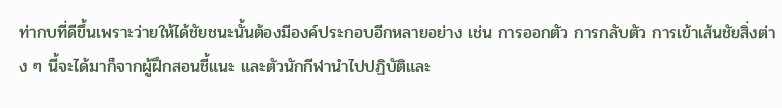ท่ากบที่ดีขึ้นเพราะว่ายให้ได้ชัยชนะนั้นต้องมีองค์ประกอบอีกหลายอย่าง เช่น การออกตัว การกลับตัว การเข้าเส้นชัยสิ่งต่าง ๆ นี้จะได้มาก็จากผู้ฝึกสอนชี้แนะ และตัวนักกีฬานำไปปฏิบัติและ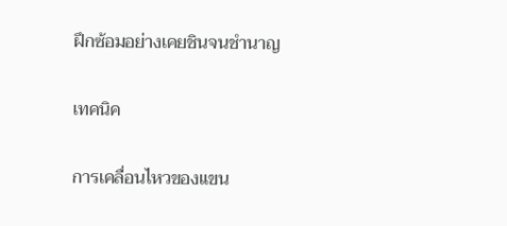ฝึกซ้อมอย่างเคยชินจนชำนาญ

เทคนิค

การเคลื่อนไหวของแขน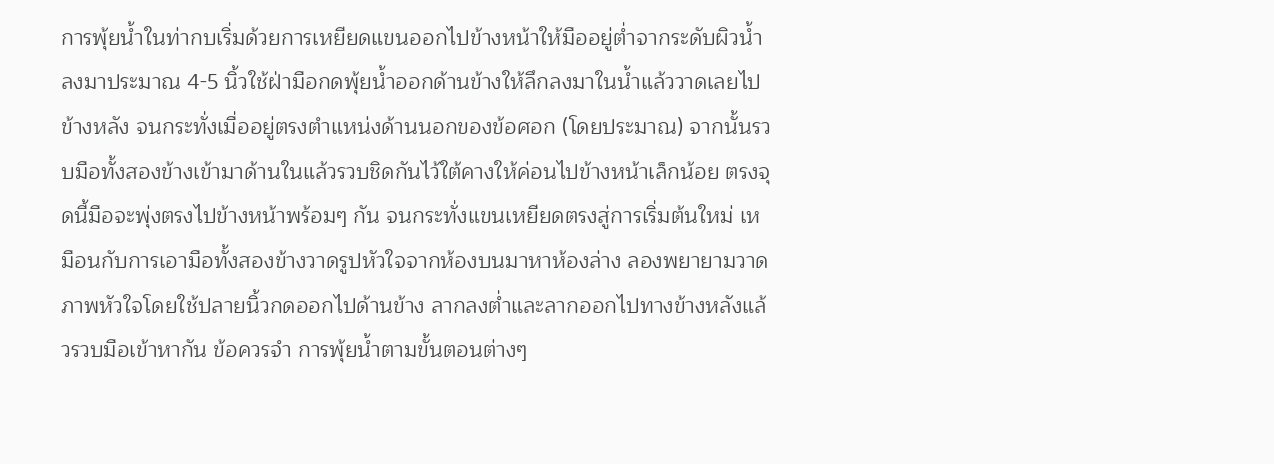การพุ้ยน้ำในท่ากบเริ่มด้วยการเหยียดแขนออกไปข้างหน้าให้มืออยู่ต่ำจากระดับผิวน้ำลงมาประมาณ 4-5 นิ้วใช้ฝ่ามือกดพุ้ยน้ำออกด้านข้างให้ลึกลงมาในน้ำแล้ววาดเลยไปข้างหลัง จนกระทั่งเมื่ออยู่ตรงตำแหน่งด้านนอกของข้อศอก (โดยประมาณ) จากนั้นรวบมือทั้งสองข้างเข้ามาด้านในแล้วรวบชิดกันไว้ใต้คางให้ค่อนไปข้างหน้าเล็กน้อย ตรงจุดนี้มือจะพุ่งตรงไปข้างหน้าพร้อมๆ กัน จนกระทั่งแขนเหยียดตรงสู่การเริ่มต้นใหม่ เหมือนกับการเอามือทั้งสองข้างวาดรูปหัวใจจากห้องบนมาหาห้องล่าง ลองพยายามวาดภาพหัวใจโดยใช้ปลายนิ้วกดออกไปด้านข้าง ลากลงต่ำและลากออกไปทางข้างหลังแล้วรวบมือเข้าหากัน ข้อควรจำ การพุ้ยน้ำตามขั้นตอนต่างๆ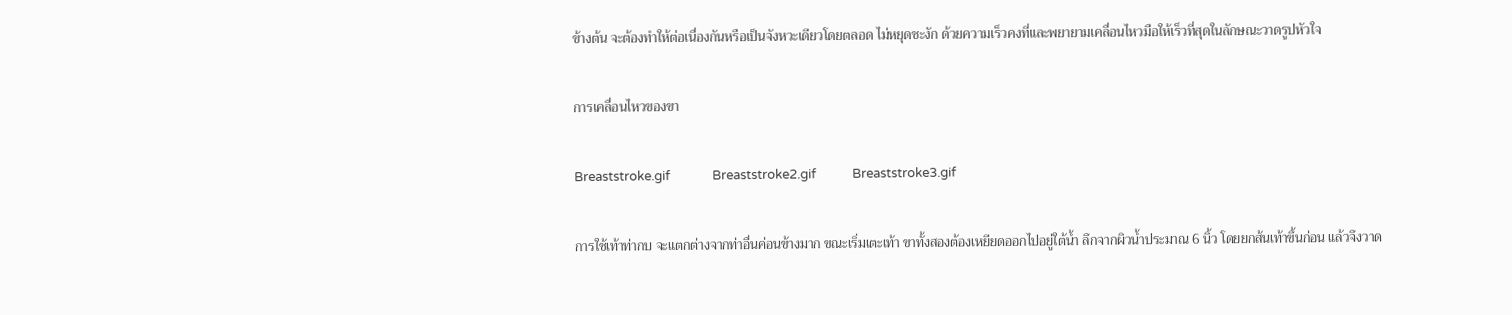ข้างต้น จะต้องทำให้ต่อเนื่องกันหรือเป็นจังหวะเดียวโดยตลอด ไม่หยุดชะงัก ด้วยความเร็วคงที่และพยายามเคลื่อนไหวมือให้เร็วที่สุดในลักษณะวาดรูปหัวใจ

การเคลื่อนไหวของขา

Breaststroke.gif              Breaststroke2.gif            Breaststroke3.gif

การใช้เท้าท่ากบ จะแตกต่างจากท่าอื่นค่อนข้างมาก ขณะเริ่มเตะเท้า ขาทั้งสองต้องเหยียดออกไปอยู่ใต้น้ำ ลึกจากผิวน้ำประมาณ 6 นิ้ว โดยยกส้นเท้าขึ้นก่อน แล้วจึงวาด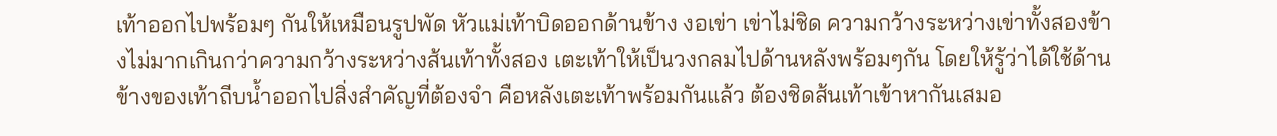เท้าออกไปพร้อมๆ กันให้เหมือนรูปพัด หัวแม่เท้าบิดออกด้านข้าง งอเข่า เข่าไม่ชิด ความกว้างระหว่างเข่าทั้งสองข้างไม่มากเกินกว่าความกว้างระหว่างส้นเท้าทั้งสอง เตะเท้าให้เป็นวงกลมไปด้านหลังพร้อมๆกัน โดยให้รู้ว่าได้ใช้ด้านข้างของเท้าถีบน้ำออกไปสิ่งสำคัญที่ต้องจำ คือหลังเตะเท้าพร้อมกันแล้ว ต้องชิดส้นเท้าเข้าหากันเสมอ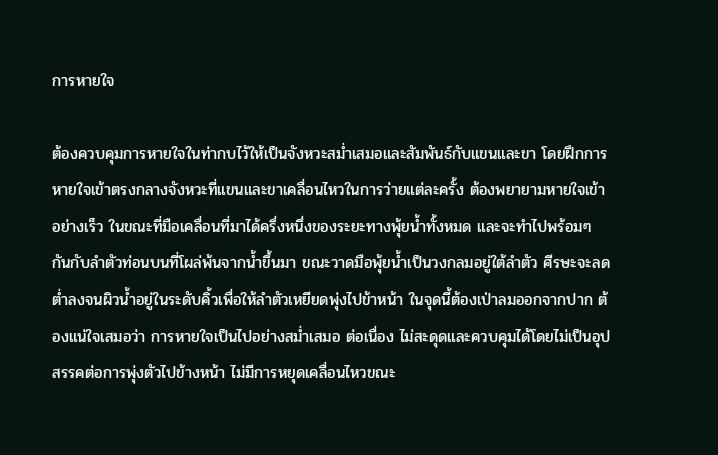การหายใจ

ต้องควบคุมการหายใจในท่ากบไว้ให้เป็นจังหวะสม่ำเสมอและสัมพันธ์กับแขนและขา โดยฝึกการหายใจเข้าตรงกลางจังหวะที่แขนและขาเคลื่อนไหวในการว่ายแต่ละครั้ง ต้องพยายามหายใจเข้าอย่างเร็ว ในขณะที่มือเคลื่อนที่มาได้ครึ่งหนึ่งของระยะทางพุ้ยน้ำทั้งหมด และจะทำไปพร้อมๆ กันกับลำตัวท่อนบนที่โผล่พ้นจากน้ำขึ้นมา ขณะวาดมือพุ้ยน้ำเป็นวงกลมอยู่ใต้ลำตัว ศีรษะจะลดต่ำลงจนผิวน้ำอยู่ในระดับคิ้วเพื่อให้ลำตัวเหยียดพุ่งไปข้าหน้า ในจุดนี้ต้องเป่าลมออกจากปาก ต้องแน่ใจเสมอว่า การหายใจเป็นไปอย่างสม่ำเสมอ ต่อเนื่อง ไม่สะดุดและควบคุมได้โดยไม่เป็นอุปสรรคต่อการพุ่งตัวไปข้างหน้า ไม่มีการหยุดเคลื่อนไหวขณะ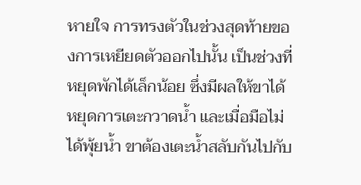หายใจ การทรงตัวในช่วงสุดท้ายของการเหยียดตัวออกไปนั้น เป็นช่วงที่หยุดพักได้เล็กน้อย ซึ่งมีผลให้ขาได้หยุดการเตะกวาดน้ำ และเมื่อมือไม่ได้พุ้ยน้ำ ขาต้องเตะน้ำสลับกันไปกับ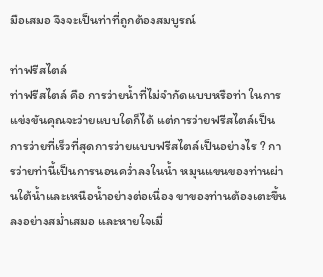มือเสมอ จึงจะเป็นท่าที่ถูกต้องสมบูรณ์

ท่าฟรีสไตล์
ท่าฟรีสไตล์ คือ การว่ายน้ำที่ไม่จำกัดแบบหรือท่า ในการแข่งขันคุณจะว่ายแบบใดก็ได้ แต่การว่ายฟรีสไตล์เป็นการว่ายที่เร็วที่สุดการว่ายแบบฟรีสไตล์เป็นอย่างไร ? การว่ายท่านี้เป็นการนอนคว่ำลงในน้ำ หมุนแขนของท่านผ่านใต้น้ำและเหนือน้ำอย่างต่อเนื่อง ขาของท่านต้องเตะขึ้นลงอย่างสม่ำเสมอ และหายใจเมื่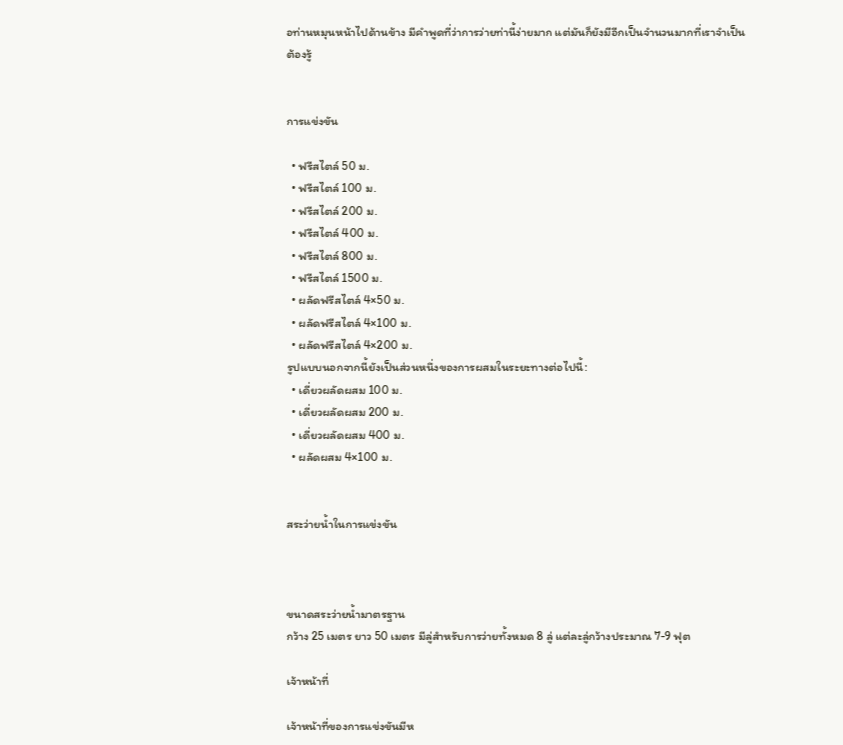อท่านหมุนหน้าไปด้านข้าง มีคำพูดที่ว่าการว่ายท่านี้ง่ายมาก แต่มันก็ยังมีอีกเป็นจำนวนมากที่เราจำเป็นต้องรู้


การแข่งขัน

  • ฟรีสไตล์ 50 ม.
  • ฟรีสไตล์ 100 ม.
  • ฟรีสไตล์ 200 ม.
  • ฟรีสไตล์ 400 ม.
  • ฟรีสไตล์ 800 ม.
  • ฟรีสไตล์ 1500 ม.
  • ผลัดฟรีสไตล์ 4×50 ม.
  • ผลัดฟรีสไตล์ 4×100 ม.
  • ผลัดฟรีสไตล์ 4×200 ม.
รูปแบบนอกจากนี้ยังเป็นส่วนหนึ่งของการผสมในระยะทางต่อไปนี้:
  • เดี่ยวผลัดผสม 100 ม.
  • เดี่ยวผลัดผสม 200 ม.
  • เดี่ยวผลัดผสม 400 ม.
  • ผลัดผสม 4×100 ม.


สระว่ายน้ำในการแข่งขัน



ขนาดสระว่ายน้ำมาตรฐาน
กว้าง 25 เมตร ยาว 50 เมตร มีลู่สำหรับการว่ายทั้งหมด 8 ลู่ แต่ละลู่กว้างประมาณ 7-9 ฟุต

เจ้าหน้าที่

เจ้าหน้าที่ของการแข่งขันมีห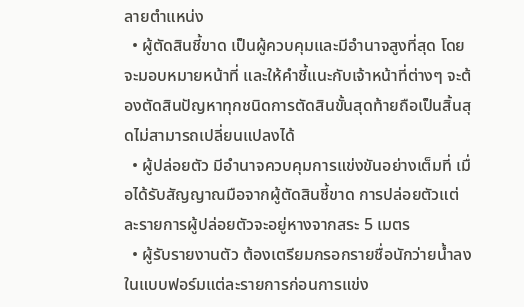ลายตำแหน่ง
  • ผู้ตัดสินชี้ขาด เป็นผู้ควบคุมและมีอำนาจสูงที่สุด โดยจะมอบหมายหน้าที่ และให้คำชี้แนะกับเจ้าหน้าที่ต่างๆ จะต้องตัดสินปัญหาทุกชนิดการตัดสินขั้นสุดท้ายถือเป็นสิ้นสุดไม่สามารถเปลี่ยนแปลงได้
  • ผู้ปล่อยตัว มีอำนาจควบคุมการแข่งขันอย่างเต็มที่ เมื่อได้รับสัญญาณมือจากผู้ตัดสินชี้ขาด การปล่อยตัวแต่ละรายการผู้ปล่อยตัวจะอยู่หางจากสระ 5 เมตร
  • ผู้รับรายงานตัว ต้องเตรียมกรอกรายชื่อนักว่ายน้ำลงในแบบฟอร์มแต่ละรายการก่อนการแข่ง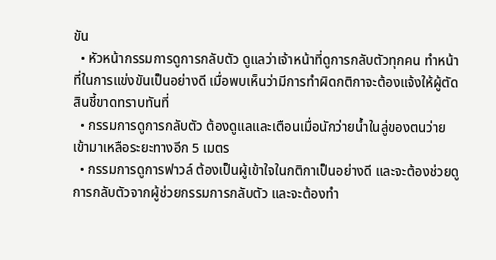ขัน
  • หัวหน้ากรรมการดูการกลับตัว ดูแลว่าเจ้าหน้าที่ดูการกลับตัวทุกคน ทำหน้าที่ในการแข่งขันเป็นอย่างดี เมื่อพบเห็นว่ามีการทำผิดกติกาจะต้องแจ้งให้ผู้ตัดสินชี้ขาดทราบทันที่
  • กรรมการดูการกลับตัว ต้องดูแลและเตือนเมื่อนักว่ายน้ำในลู่ของตนว่ายเข้ามาเหลือระยะทางอีก 5 เมตร
  • กรรมการดูการฟาวล์ ต้องเป็นผู้เข้าใจในกติกาเป็นอย่างดี และจะต้องช่วยดูการกลับตัวจากผู้ช่วยกรรมการกลับตัว และจะต้องทำ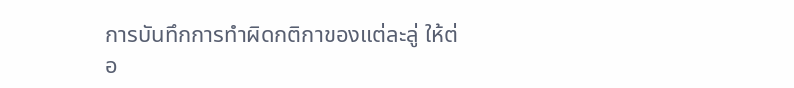การบันทึกการทำผิดกติกาของแต่ละลู่ ให้ต่อ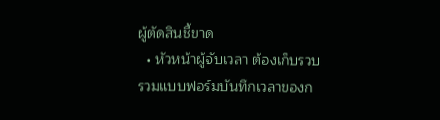ผู้ตัดสินชี้ขาด
  • หัวหน้าผู้จับเวลา ต้องเก็บรวบรวมแบบฟอร์มบันทึกเวลาของก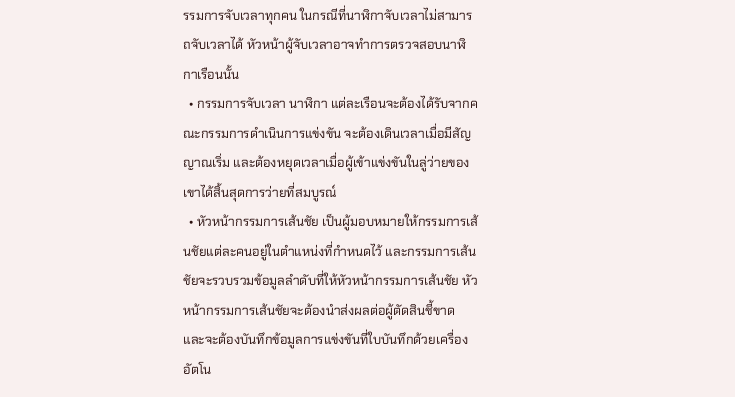รรมการจับเวลาทุกคน ในกรณีที่นาฬิกาจับเวลาไม่สามารถจับเวลาได้ หัวหน้าผู้จับเวลาอาจทำการตรวจสอบนาฬิกาเรือนนั้น
  • กรรมการจับเวลา นาฬิกา แต่ละเรือนจะต้องได้รับจากคณะกรรมการดำเนินการแข่งขัน จะต้องเดินเวลาเมื่อมีสัญญาณเริ่ม และต้องหยุดเวลาเมื่อผู้เข้าแข่งขันในลู่ว่ายของเขาได้สิ้นสุดการว่ายที่สมบูรณ์
  • หัวหน้ากรรมการเส้นชัย เป็นผู้มอบหมายให้กรรมการเส้นชัยแต่ละคนอยู่ในตำแหน่งที่กำหนดไว้ และกรรมการเส้นชัยจะรวบรวมข้อมูลลำดับที่ให้หัวหน้ากรรมการเส้นชัย หัวหน้ากรรมการเส้นชัยจะต้องนำส่งผลต่อผู้ตัดสินชี้ขาด และจะต้องบันทึกข้อมูลการแข่งขันที่ใบบันทึกด้วยเครื่องอัตโน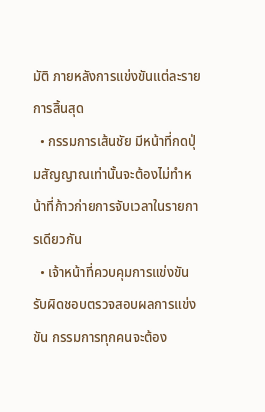มัติ ภายหลังการแข่งขันแต่ละรายการสิ้นสุด
  • กรรมการเส้นชัย มีหน้าที่กดปุ่มสัญญาณเท่านั้นจะต้องไม่ทำหน้าที่ก้าวก่ายการจับเวลาในรายการเดียวกัน
  • เจ้าหน้าที่ควบคุมการแข่งขัน รับผิดชอบตรวจสอบผลการแข่งขัน กรรมการทุกคนจะต้อง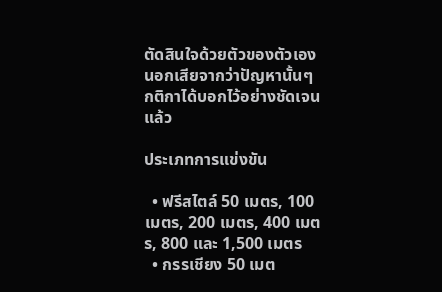ตัดสินใจด้วยตัวของตัวเอง นอกเสียจากว่าปัญหานั้นๆ กติกาได้บอกไว้อย่างชัดเจนแล้ว

ประเภทการแข่งขัน

  • ฟรีสไตล์ 50 เมตร, 100 เมตร, 200 เมตร, 400 เมตร, 800 และ 1,500 เมตร
  • กรรเชียง 50 เมต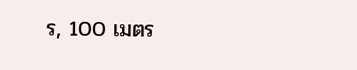ร, 100 เมตร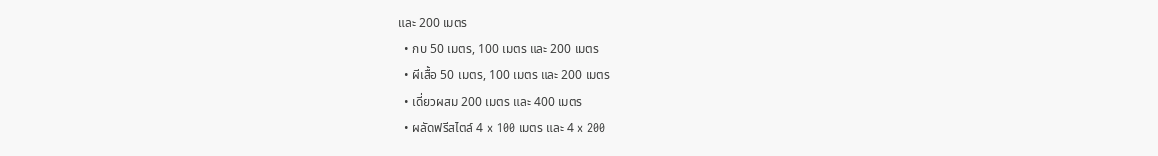และ 200 เมตร
  • กบ 50 เมตร, 100 เมตร และ 200 เมตร
  • ผีเสื้อ 50 เมตร, 100 เมตร และ 200 เมตร
  • เดี่ยวผสม 200 เมตร และ 400 เมตร
  • ผลัดฟรีสไตล์ 4 x 100 เมตร และ 4 x 200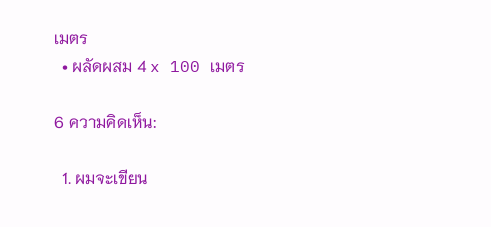เมตร
  • ผลัดผสม 4 x 100 เมตร

6 ความคิดเห็น:

  1. ผมจะเขียน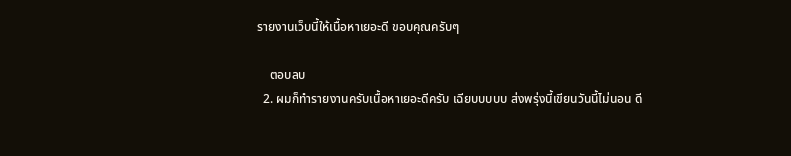รายงานเว็บนี้ให้เนื้อหาเยอะดี ขอบคุณครับๆ

    ตอบลบ
  2. ผมก็ทำรายงานครับเนื้อหาเยอะดีครับ เฉียบบบบบ ส่งพรุ่งนี้เขียนวันนี้ไม่นอน ดี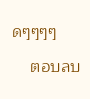ดๆๆๆๆ

    ตอบลบ